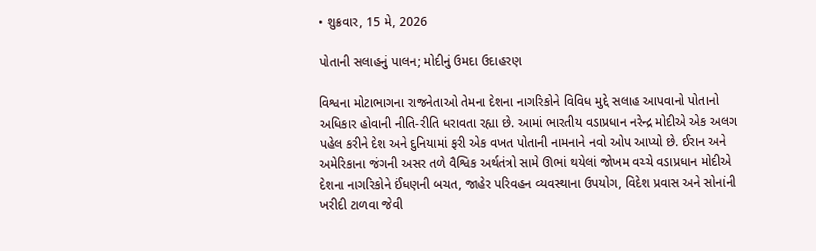• શુક્રવાર, 15 મે, 2026

પોતાની સલાહનું પાલન; મોદીનું ઉમદા ઉદાહરણ

વિશ્વના મોટાભાગના રાજનેતાઓ તેમના દેશના નાગરિકોને વિવિધ મુદ્દે સલાહ આપવાનો પોતાનો અધિકાર હોવાની નીતિ-રીતિ ધરાવતા રહ્યા છે. આમાં ભારતીય વડાપ્રધાન નરેન્દ્ર મોદીએ એક અલગ પહેલ કરીને દેશ અને દુનિયામાં ફરી એક વખત પોતાની નામનાને નવો ઓપ આપ્યો છે. ઈરાન અને અમેરિકાના જંગની અસર તળે વૈશ્વિક અર્થતંત્રો સામે ઊભાં થયેલાં જોખમ વચ્ચે વડાપ્રધાન મોદીએ દેશના નાગરિકોને ઈંધણની બચત, જાહેર પરિવહન વ્યવસ્થાના ઉપયોગ, વિદેશ પ્રવાસ અને સોનાંની ખરીદી ટાળવા જેવી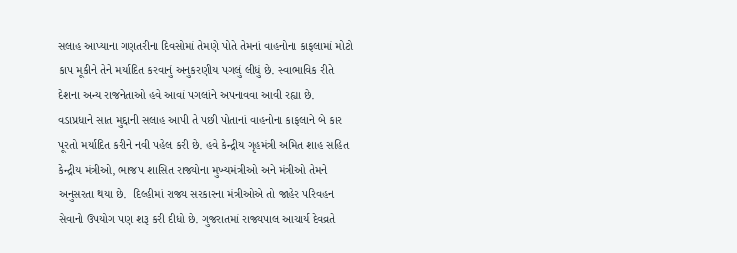સલાહ આપ્યાના ગણતરીના દિવસોમાં તેમણે પોતે તેમનાં વાહનોના કાફલામાં મોટો કાપ મૂકીને તેને મર્યાદિત કરવાનું અનુકરણીય પગલું લીધું છે. સ્વાભાવિક રીતે દેશના અન્ય રાજનેતાઓ હવે આવાં પગલાંને અપનાવવા આવી રહ્યા છે.  વડાપ્રધાને સાત મુદ્દાની સલાહ આપી તે પછી પોતાનાં વાહનોના કાફલાને બે કાર પૂરતો મર્યાદિત કરીને નવી પહેલ કરી છે. હવે કેન્દ્રીય ગૃહમંત્રી અમિત શાહ સહિત કેન્દ્રીય મંત્રીઓ, ભાજપ શાસિત રાજ્યોના મુખ્યમંત્રીઓ અને મંત્રીઓ તેમને અનુસરતા થયા છે.  દિલ્હીમાં રાજ્ય સરકારના મંત્રીઓએ તો જાહેર પરિવહન સેવાનો ઉપયોગ પણ શરૂ કરી દીધો છે. ગુજરાતમાં રાજ્યપાલ આચાર્ય દેવવ્રતે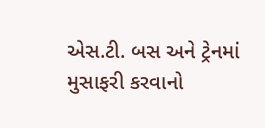એસ.ટી. બસ અને ટ્રેનમાં મુસાફરી કરવાનો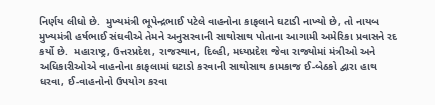નિર્ણય લીધો છે.  મુખ્યમંત્રી ભૂપેન્દ્રભાઈ પટેલે વાહનોના કાફલાને ઘટાડી નાખ્યો છે, તો નાયબ મુખ્યમંત્રી હર્ષભાઈ સંઘવીએ તેમને અનુસરવાની સાથોસાથ પોતાના આગામી અમેરિકા પ્રવાસને રદ કર્યો છે.  મહારાષ્ટ્ર, ઉત્તરપ્રદેશ, રાજસ્થાન, દિલ્હી, મધ્યપ્રદેશ જેવા રાજ્યોમાં મંત્રીઓ અને અધિકારીઓએ વાહનોના કાફલામાં ઘટાડો કરવાની સાથોસાથ કામકાજ ઈ-બેઠકો દ્વારા હાથ ધરવા, ઈ-વાહનોનો ઉપયોગ કરવા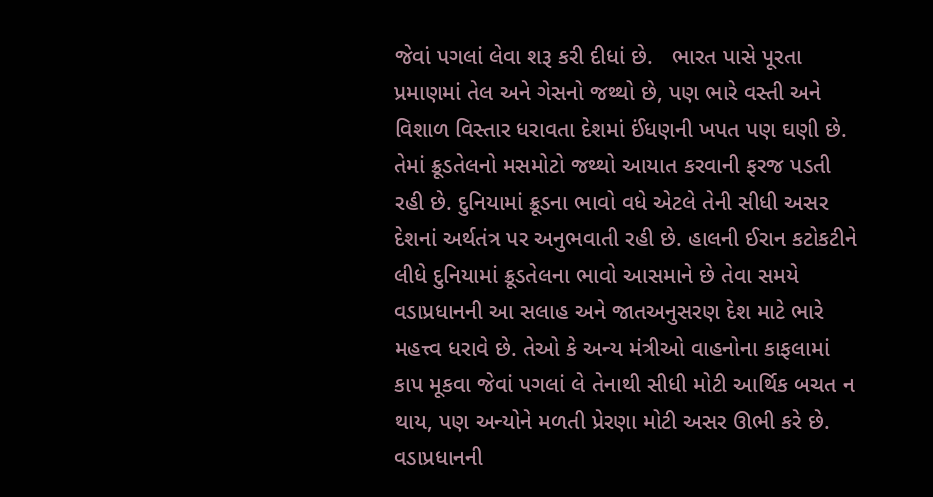જેવાં પગલાં લેવા શરૂ કરી દીધાં છે.   ભારત પાસે પૂરતા પ્રમાણમાં તેલ અને ગેસનો જથ્થો છે, પણ ભારે વસ્તી અને વિશાળ વિસ્તાર ધરાવતા દેશમાં ઈંધણની ખપત પણ ઘણી છે. તેમાં ક્રૂડતેલનો મસમોટો જથ્થો આયાત કરવાની ફરજ પડતી રહી છે. દુનિયામાં ક્રૂડના ભાવો વધે એટલે તેની સીધી અસર દેશનાં અર્થતંત્ર પર અનુભવાતી રહી છે. હાલની ઈરાન કટોકટીને લીધે દુનિયામાં ક્રૂડતેલના ભાવો આસમાને છે તેવા સમયે વડાપ્રધાનની આ સલાહ અને જાતઅનુસરણ દેશ માટે ભારે મહત્ત્વ ધરાવે છે. તેઓ કે અન્ય મંત્રીઓ વાહનોના કાફલામાં કાપ મૂકવા જેવાં પગલાં લે તેનાથી સીધી મોટી આર્થિક બચત ન થાય, પણ અન્યોને મળતી પ્રેરણા મોટી અસર ઊભી કરે છે. વડાપ્રધાનની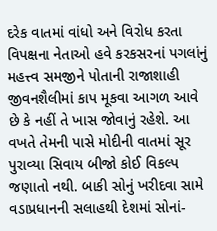દરેક વાતમાં વાંધો અને વિરોધ કરતા વિપક્ષના નેતાઓ હવે કરકસરનાં પગલાંનું મહત્ત્વ સમજીને પોતાની રાજાશાહી જીવનશૈલીમાં કાપ મૂકવા આગળ આવે છે કે નહીં તે ખાસ જોવાનું રહેશે. આ વખતે તેમની પાસે મોદીની વાતમાં સૂર પુરાવ્યા સિવાય બીજો કોઈ વિકલ્પ જણાતો નથી. બાકી સોનું ખરીદવા સામે વડાપ્રધાનની સલાહથી દેશમાં સોનાં-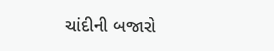ચાંદીની બજારો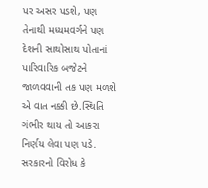પર અસર પડશે, પણ તેનાથી મધ્યમવર્ગને પણ દેશની સાથોસાથ પોતાનાં પારિવારિક બજેટને જાળવવાની તક પણ મળશે એ વાત નક્કી છે.સ્થિતિ ગંભીર થાય તો આકરા નિર્ણય લેવા પણ પડે. સરકારનો વિરોધ કે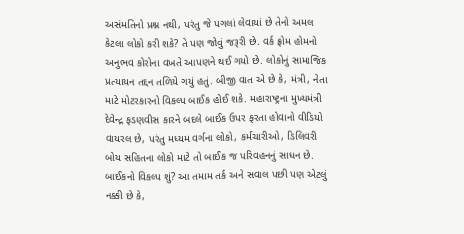અસંમતિનો પ્રશ્ન નથી, પરંતુ જે પગલાં લેવાયાં છે તેનો અમલ કેટલા લોકો કરી શકે? તે પણ જોવું જરૂરી છે. વર્ક ફ્રોમ હોમનો અનુભવ કોરોના વખતે આપણને થઈ ગયો છે. લોકોનું સામાજિક પ્રત્યાયન તદ્દન તળિયે ગયું હતું. બીજી વાત એ છે કે, મંત્રી, નેતા માટે મોટરકારનો વિકલ્પ બાઈક હોઈ શકે. મહારાષ્ટ્રના મુખ્યમંત્રી દેવેન્દ્ર ફડણવીસ કારને બદલે બાઈક ઉપર ફરતા હોવાનો વીડિયો વાયરલ છે, પરંતુ મધ્યમ વર્ગના લોકો, કર્મચારીઓ, ડિલિવરી બોય સહિતના લોકો માટે તો બાઈક જ પરિવહનનું સાધન છે. બાઈકનો વિકલ્પ શું? આ તમામ તર્ક અને સવાલ પછી પણ એટલું નક્કી છે કે,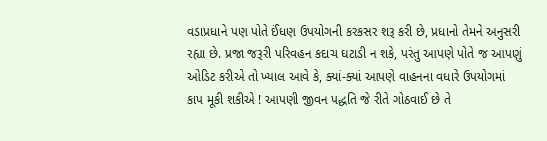વડાપ્રધાને પણ પોતે ઈંધણ ઉપયોગની કરકસર શરૂ કરી છે, પ્રધાનો તેમને અનુસરી રહ્યા છે. પ્રજા જરૂરી પરિવહન કદાચ ઘટાડી ન શકે, પરંતુ આપણે પોતે જ આપણું ઓડિટ કરીએ તો ખ્યાલ આવે કે, ક્યાં-ક્યાં આપણે વાહનના વધારે ઉપયોગમાં કાપ મૂકી શકીએ ! આપણી જીવન પદ્ધતિ જે રીતે ગોઠવાઈ છે તે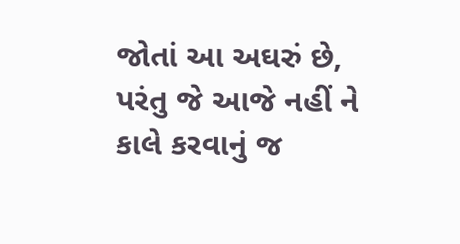જોતાં આ અઘરું છે, પરંતુ જે આજે નહીં ને કાલે કરવાનું જ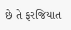છે તે ફરજિયાત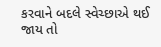કરવાને બદલે સ્વેચ્છાએ થઈ જાય તો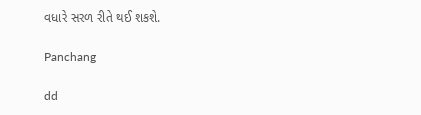વધારે સરળ રીતે થઈ શકશે.

Panchang

dd